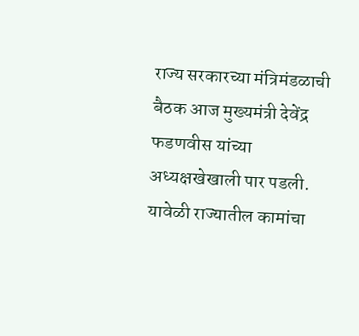राज्य सरकारच्या मंत्रिमंडळाची बैठक आज मुख्यमंत्री देवेंद्र फडणवीस यांच्या अध्यक्षखेखाली पार पडली. यावेळी राज्यातील कामांचा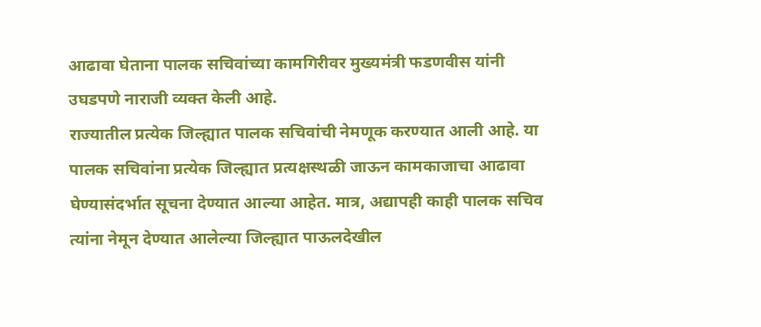आढावा घेताना पालक सचिवांच्या कामगिरीवर मुख्यमंत्री फडणवीस यांनी उघडपणे नाराजी व्यक्त केली आहे.
राज्यातील प्रत्येक जिल्ह्यात पालक सचिवांची नेमणूक करण्यात आली आहे. या पालक सचिवांना प्रत्येक जिल्ह्यात प्रत्यक्षस्थळी जाऊन कामकाजाचा आढावा घेण्यासंदर्भात सूचना देण्यात आल्या आहेत. मात्र, अद्यापही काही पालक सचिव त्यांना नेमून देण्यात आलेल्या जिल्ह्यात पाऊलदेखील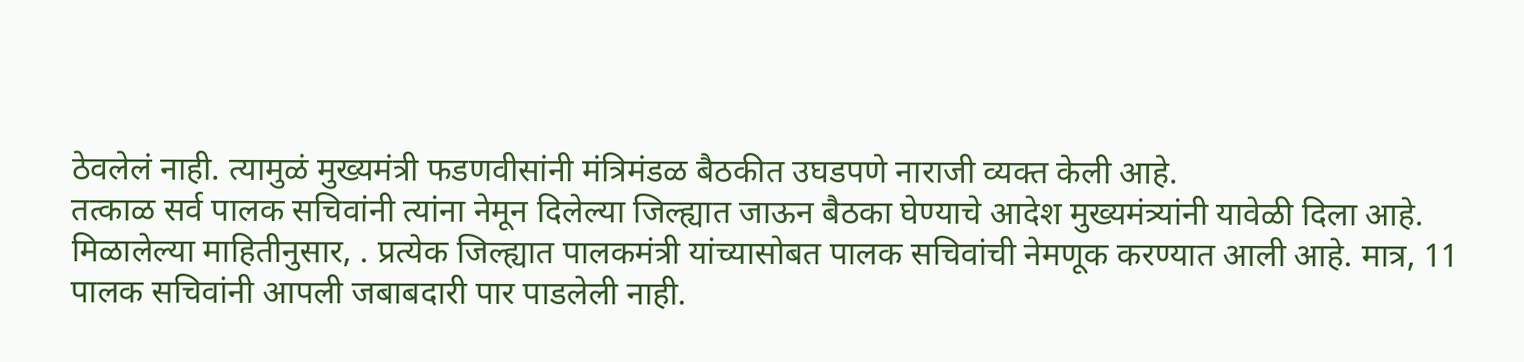ठेवलेलं नाही. त्यामुळं मुख्यमंत्री फडणवीसांनी मंत्रिमंडळ बैठकीत उघडपणे नाराजी व्यक्त केली आहे.
तत्काळ सर्व पालक सचिवांनी त्यांना नेमून दिलेल्या जिल्ह्यात जाऊन बैठका घेण्याचे आदेश मुख्यमंत्र्यांनी यावेळी दिला आहे. मिळालेल्या माहितीनुसार, . प्रत्येक जिल्ह्यात पालकमंत्री यांच्यासोबत पालक सचिवांची नेमणूक करण्यात आली आहे. मात्र, 11 पालक सचिवांनी आपली जबाबदारी पार पाडलेली नाही.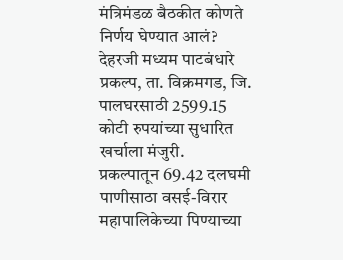मंत्रिमंडळ बैठकीत कोणते निर्णय घेण्यात आलं?
देहरजी मध्यम पाटबंधारे प्रकल्प, ता. विक्रमगड, जि. पालघरसाठी 2599.15 कोटी रुपयांच्या सुधारित खर्चाला मंजुरी.
प्रकल्पातून 69.42 दलघमी पाणीसाठा वसई-विरार महापालिकेच्या पिण्याच्या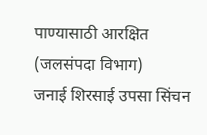पाण्यासाठी आरक्षित
(जलसंपदा विभाग)
जनाई शिरसाई उपसा सिंचन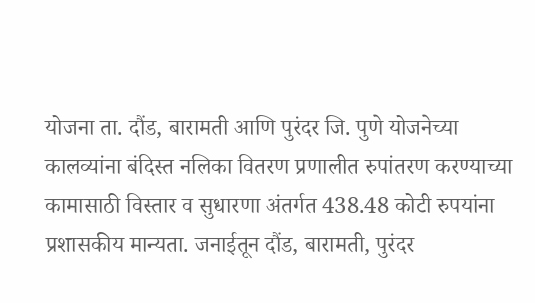योजना ता. दौंड, बारामती आणि पुरंदर जि. पुणे योजनेच्या कालव्यांना बंदिस्त नलिका वितरण प्रणालीत रुपांतरण करण्याच्या कामासाठी विस्तार व सुधारणा अंतर्गत 438.48 कोटी रुपयांना प्रशासकीय मान्यता. जनाईतून दौंड, बारामती, पुरंदर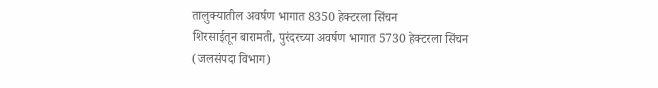तालुक्यातील अवर्षण भागात 8350 हेक्टरला सिंचन
शिरसाईतून बारामती, पुरंदरच्या अवर्षण भागात 5730 हेक्टरला सिंचन
(जलसंपदा विभाग)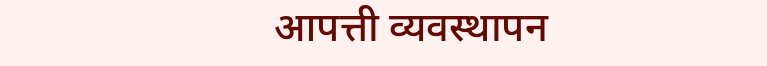आपत्ती व्यवस्थापन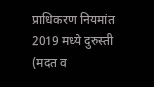प्राधिकरण नियमांत 2019 मध्ये दुरुस्ती
(मदत व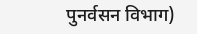पुनर्वसन विभाग)